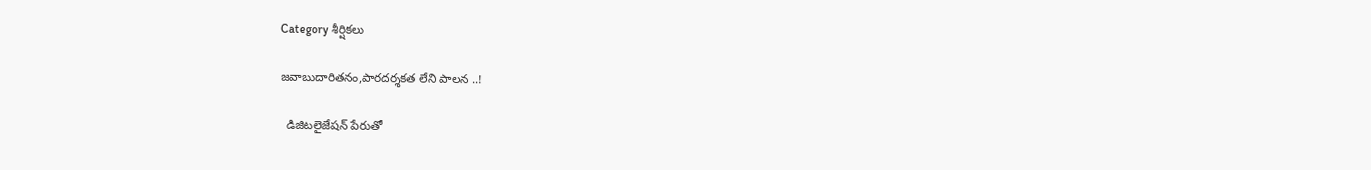Category శీర్షికలు

జవాబుదారితనం,పారదర్శకత లేని పాలన ..!

  డిజిటలైజేషన్ పేరుతో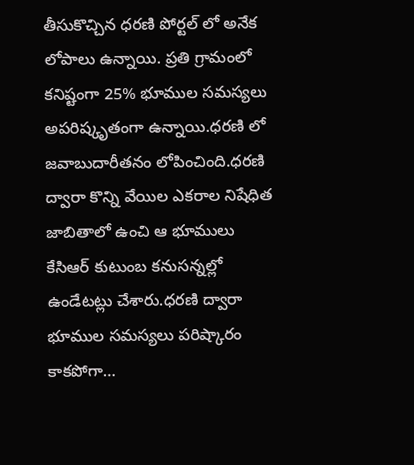తీసుకొచ్చిన ధరణి పోర్టల్ లో అనేక లోపాలు ఉన్నాయి. ప్రతి గ్రామంలో కనిష్టంగా 25% భూముల సమస్యలు అపరిష్కృతంగా ఉన్నాయి.ధరణి లో జవాబుదారీతనం లోపించింది‌.ధరణి ద్వారా కొన్ని వేయిల ఎకరాల నిషేధిత జాబితాలో ఉంచి ఆ భూములు కేసిఆర్ కుటుంబ కనుసన్నల్లో ఉండేటట్లు చేశారు.ధరణి ద్వారా భూముల సమస్యలు పరిష్కారం కాకపోగా…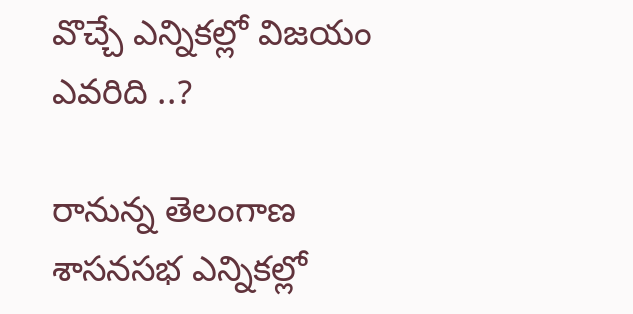వొచ్చే ఎన్నికల్లో విజయం ఎవరిది ..?

రానున్న తెలంగాణ శాసనసభ ఎన్నికల్లో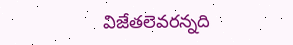విజేతలెవరన్నది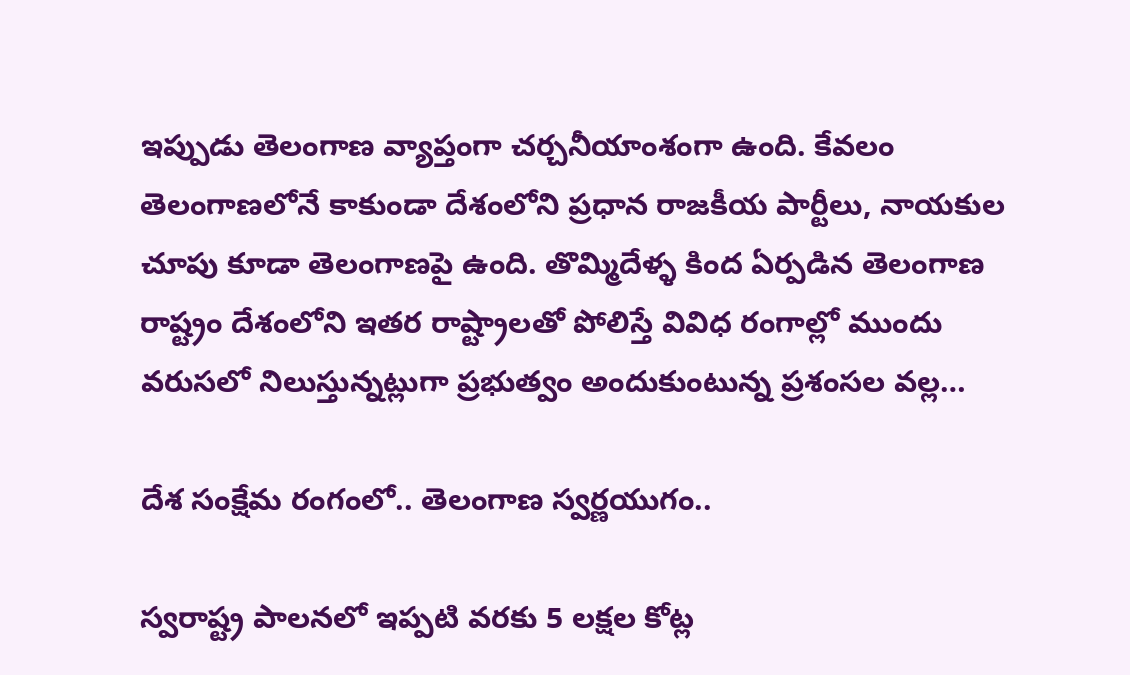ఇప్పుడు తెలంగాణ వ్యాప్తంగా చర్చనీయాంశంగా ఉంది. కేవలం తెలంగాణలోనే కాకుండా దేశంలోని ప్రధాన రాజకీయ పార్టీలు, నాయకుల చూపు కూడా తెలంగాణపై ఉంది. తొమ్మిదేళ్ళ కింద ఏర్పడిన తెలంగాణ రాష్ట్రం దేశంలోని ఇతర రాష్ట్రాలతో పోలిస్తే వివిధ రంగాల్లో ముందు వరుసలో నిలుస్తున్నట్లుగా ప్రభుత్వం అందుకుంటున్న ప్రశంసల వల్ల…

దేశ సంక్షేమ రంగంలో.. తెలంగాణ స్వర్ణయుగం..

స్వరాష్ట్ర పాలనలో ఇప్పటి వరకు 5 లక్షల కోట్ల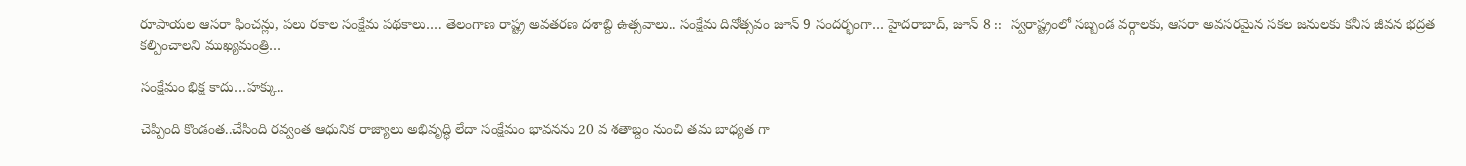రూపాయల ఆసరా ఫించన్లు, పలు రకాల సంక్షేమ పథకాలు…. తెలంగాణ రాష్ట్ర అవతరణ దశాబ్ది ఉత్సవాలు.. సంక్షేమ దినోత్సవం జూన్‌ 9 సందర్భంగా… హైదరాబాద్‌, జూన్‌ 8 ::  స్వరాష్ట్రంలో సబ్బండ వర్గాలకు, ఆసరా అవసరమైన సకల జనులకు కనీస జీవన భద్రత కల్పించాలని ముఖ్యమంత్రి…

సంక్షేమం భిక్ష కాదు…హక్కు..

చెప్పింది కొండంత..చేసింది రవ్వంత ఆధునిక రాజ్యాలు అభివృద్ధి లేదా సంక్షేమం భావనను 20 వ శతాబ్దం నుంచి తమ బాధ్యత గా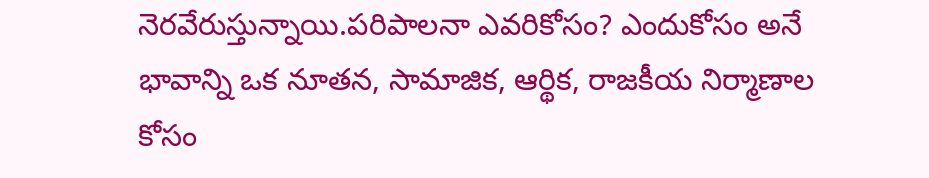నెరవేరుస్తున్నాయి.పరిపాలనా ఎవరికోసం? ఎందుకోసం అనే భావాన్ని ఒక నూతన, సామాజిక, ఆర్థిక, రాజకీయ నిర్మాణాల కోసం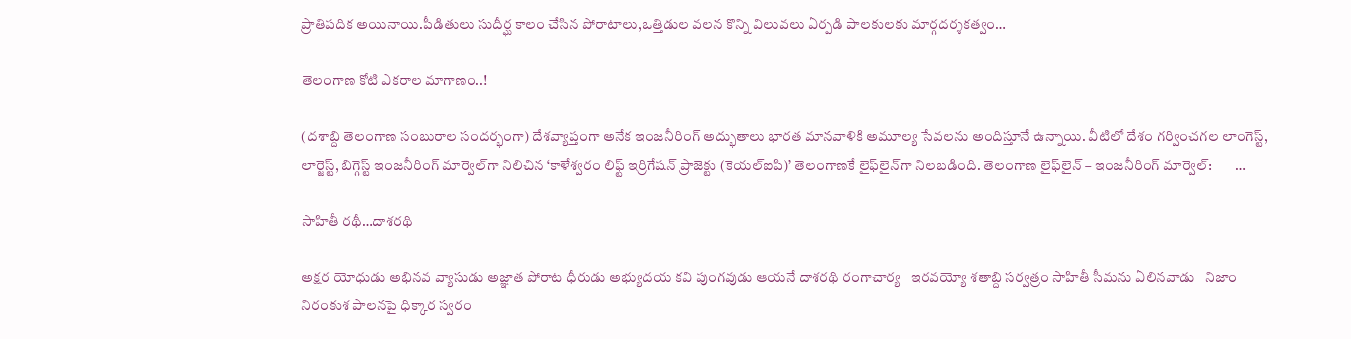ప్రాతిపదిక అయినాయి.పీడితులు సుదీర్ఘ కాలం చేసిన పోరాటాలు,ఒత్తిడుల వలన కొన్ని విలువలు ఏర్పడి పాలకులకు మార్గదర్శకత్వం…

తెలంగాణ కోటి ఎకరాల మాగాణం..!

(దశాబ్ది తెలంగాణ సంబురాల సందర్భంగా) దేశవ్యాప్తంగా అనేక ఇంజనీరింగ్‌ అద్భుతాలు భారత మానవాళికి అమూల్య సేవలను అందిస్తూనే ఉన్నాయి. వీటిలో దేశం గర్వించగల లాంగెస్ట్, లార్జెస్ట్, బిగ్గెస్ట్ ఇం‌జనీరింగ్‌ ‌మార్వెల్‌గా నిలిచిన ‘కాళేశ్వరం లిఫ్ట్ ఇ‌ర్రిగేషన్‌ ‌ప్రాజెక్టు (కెయల్‌ఐపి)’ తెలంగాణకే లైఫ్‌లైన్‌గా నిలబడింది. తెలంగాణ లైఫ్‌లైన్‌ – ఇం‌జనీరింగ్‌ ‌మార్వెల్‌:        …

సాహితీ రథీ…దాశరథి

అక్షర యోధుడు అభినవ వ్యాసుడు అజ్ఞాత పోరాట ధీరుడు అభ్యుదయ కవి పుంగవుడు ఆయనే దాశరథి రంగాచార్య   ఇరవయ్యో శతాబ్ది సర్వత్రం సాహితీ సీమను ఏలినవాడు   నిజాం నిరంకుశ పాలనపై ధిక్కార స్వరం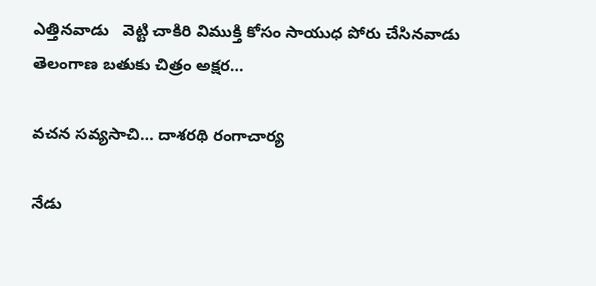ఎత్తినవాడు   వెట్టి చాకిరి విముక్తి కోసం సాయుధ పోరు చేసినవాడు   తెలంగాణ బతుకు చిత్రం అక్షర…

వచన సవ్యసాచి… దాశరథి రంగాచార్య

నేడు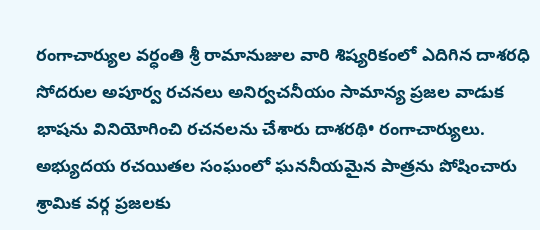రంగాచార్యుల వర్ధంతి శ్రీ రామానుజుల వారి శిష్యరికంలో ఎదిగిన దాశరధి సోదరుల అపూర్వ రచనలు అనిర్వచనీయం సామాన్య ప్రజల వాడుక భాషను వినియోగించి రచనలను చేశారు దాశరథి• రంగాచార్యులు.  అభ్యుదయ రచయితల సంఘంలో ఘననీయమైన పాత్రను పోషించారు శ్రామిక వర్గ ప్రజలకు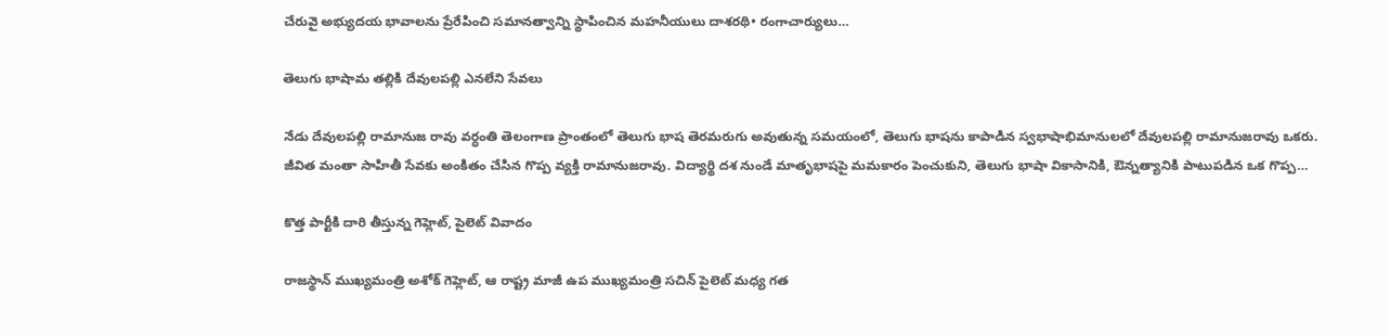చేరువై అభ్యుదయ భావాలను ప్రేరేపించి సమానత్వాన్ని స్థాపించిన మహనీయులు దాశరథి• రంగాచార్యులు…

తెలుగు భాషామ తల్లికి దేవులపల్లి ఎనలేని సేవలు

నేడు దేవులపల్లి రామానుజ రావు వర్ధంతి తెలంగాణ ప్రాంతంలో తెలుగు భాష తెరమరుగు అవుతున్న సమయంలో, తెలుగు భాషను కాపాడిన స్వభాషాభిమానులలో దేవులపల్లి రామానుజరావు ఒకరు. జీవిత మంతా సాహితీ సేవకు అంకితం చేసిన గొప్ప వ్యక్తి రామానుజరావు. విద్యార్థి దశ నుండే మాతృభాషపై మమకారం పెంచుకుని, తెలుగు భాషా వికాసానికి, ఔన్నత్యానికి పాటుపడిన ఒక గొప్ప…

కొత్త పార్టీకి దారి తీస్తున్న గెహ్లెట్‌, పైలెట్‌ ‌వివాదం

రాజస్థాన్‌ ‌ముఖ్యమంత్రి అశోక్‌ ‌గెహ్లెట్‌, ఆ ‌రాష్ట్ర మాజీ ఉప ముఖ్యమంత్రి సచిన్‌ ‌పైలెట్‌ ‌మధ్య గత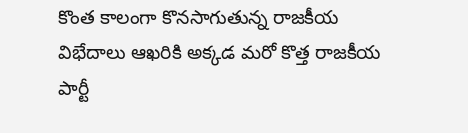కొంత కాలంగా కొనసాగుతున్న రాజకీయ విభేదాలు ఆఖరికి అక్కడ మరో కొత్త రాజకీయ పార్టీ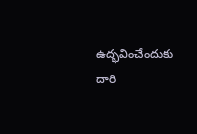ఉద్భవించేందుకు దారి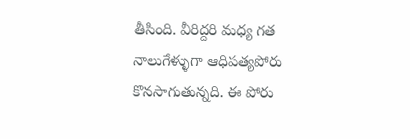తీసింది. వీరిద్దరి మధ్య గత నాలుగేళ్ళుగా ఆధిపత్యపోరు కొనసాగుతున్నది. ఈ పోరు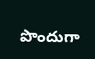పొందుగా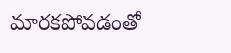మారకపోవడంతో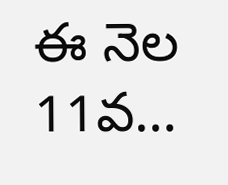ఈ నెల 11వ…